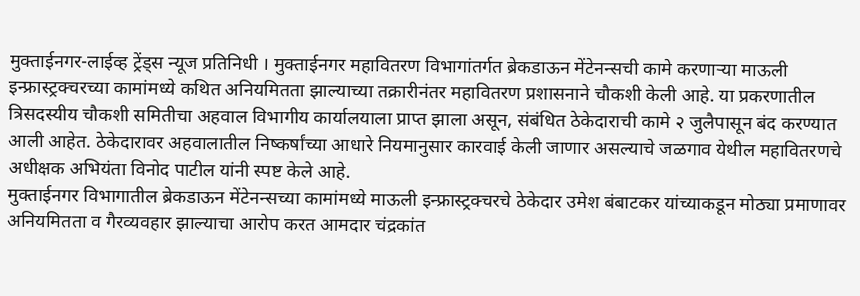मुक्ताईनगर-लाईव्ह ट्रेंड्स न्यूज प्रतिनिधी । मुक्ताईनगर महावितरण विभागांतर्गत ब्रेकडाऊन मेंटेनन्सची कामे करणाऱ्या माऊली इन्फ्रास्ट्रक्चरच्या कामांमध्ये कथित अनियमितता झाल्याच्या तक्रारीनंतर महावितरण प्रशासनाने चौकशी केली आहे. या प्रकरणातील त्रिसदस्यीय चौकशी समितीचा अहवाल विभागीय कार्यालयाला प्राप्त झाला असून, संबंधित ठेकेदाराची कामे २ जुलैपासून बंद करण्यात आली आहेत. ठेकेदारावर अहवालातील निष्कर्षांच्या आधारे नियमानुसार कारवाई केली जाणार असल्याचे जळगाव येथील महावितरणचे अधीक्षक अभियंता विनोद पाटील यांनी स्पष्ट केले आहे.
मुक्ताईनगर विभागातील ब्रेकडाऊन मेंटेनन्सच्या कामांमध्ये माऊली इन्फ्रास्ट्रक्चरचे ठेकेदार उमेश बंबाटकर यांच्याकडून मोठ्या प्रमाणावर अनियमितता व गैरव्यवहार झाल्याचा आरोप करत आमदार चंद्रकांत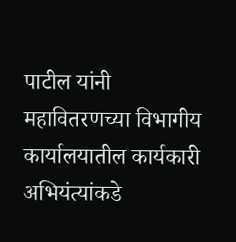पाटील यांनी महावितरणच्या विभागीय कार्यालयातील कार्यकारी अभियंत्यांकडे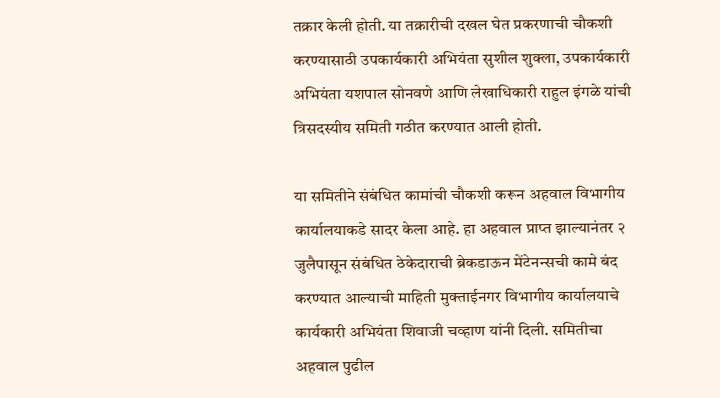तक्रार केली होती. या तक्रारीची दखल घेत प्रकरणाची चौकशी करण्यासाठी उपकार्यकारी अभियंता सुशील शुक्ला, उपकार्यकारी अभियंता यशपाल सोनवणे आणि लेखाधिकारी राहुल इंगळे यांची त्रिसदस्यीय समिती गठीत करण्यात आली होती.

या समितीने संबंधित कामांची चौकशी करून अहवाल विभागीय कार्यालयाकडे सादर केला आहे. हा अहवाल प्राप्त झाल्यानंतर २ जुलैपासून संबंधित ठेकेदाराची ब्रेकडाऊन मेंटेनन्सची कामे बंद करण्यात आल्याची माहिती मुक्ताईनगर विभागीय कार्यालयाचे कार्यकारी अभियंता शिवाजी चव्हाण यांनी दिली. समितीचा अहवाल पुढील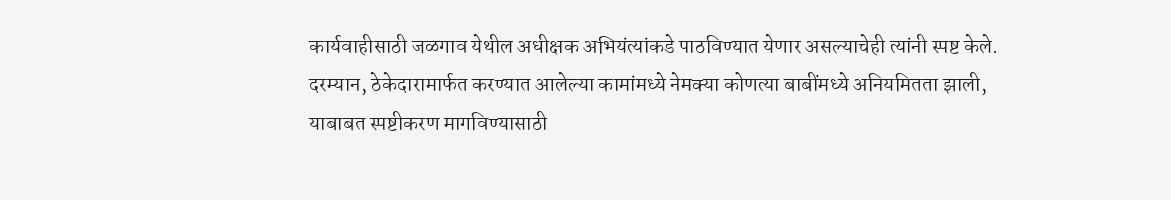कार्यवाहीसाठी जळगाव येथील अधीक्षक अभियंत्यांकडे पाठविण्यात येणार असल्याचेही त्यांनी स्पष्ट केले. दरम्यान, ठेकेदारामार्फत करण्यात आलेल्या कामांमध्ये नेमक्या कोणत्या बाबींमध्ये अनियमितता झाली, याबाबत स्पष्टीकरण मागविण्यासाठी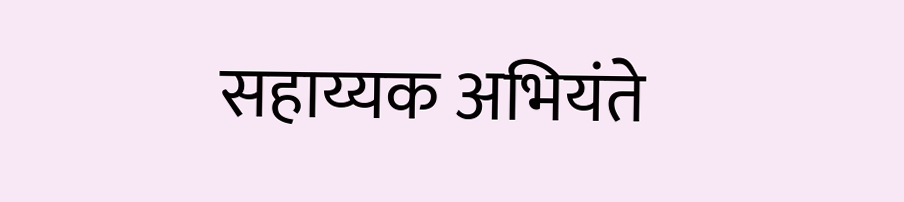सहाय्यक अभियंते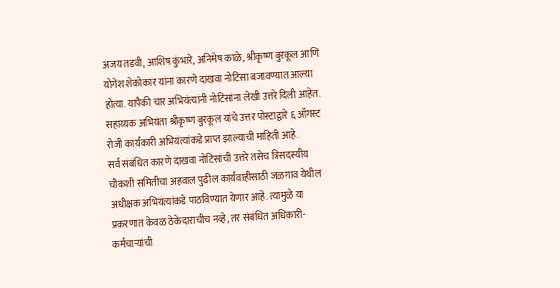अजय तडवी, आशिष कुंभारे, अनिमेष काळे, श्रीकृष्ण बुरकूल आणि योगेश शेकोकार यांना कारणे दाखवा नोटिसा बजावण्यात आल्या होत्या. यापैकी चार अभियंत्यांनी नोटिसांना लेखी उत्तरे दिली आहेत. सहाय्यक अभियंता श्रीकृष्ण बुरकूल यांचे उत्तर पोस्टाद्वारे ६ ऑगस्ट रोजी कार्यकारी अभियंत्यांकडे प्राप्त झाल्याची माहिती आहे.
सर्व संबंधित कारणे दाखवा नोटिसांची उत्तरे तसेच त्रिसदस्यीय चौकशी समितीचा अहवाल पुढील कार्यवाहीसाठी जळगाव येथील अधीक्षक अभियंत्यांकडे पाठविण्यात येणार आहे. त्यामुळे या प्रकरणात केवळ ठेकेदाराचीच नव्हे, तर संबंधित अधिकारी-कर्मचाऱ्यांची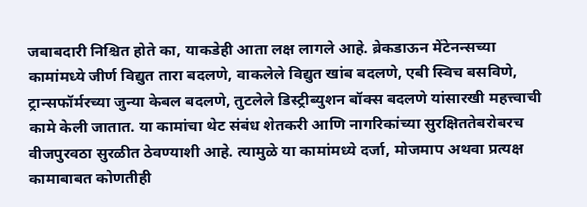जबाबदारी निश्चित होते का, याकडेही आता लक्ष लागले आहे. ब्रेकडाऊन मेंटेनन्सच्या कामांमध्ये जीर्ण विद्युत तारा बदलणे, वाकलेले विद्युत खांब बदलणे, एबी स्विच बसविणे, ट्रान्सफॉर्मरच्या जुन्या केबल बदलणे, तुटलेले डिस्ट्रीब्युशन बॉक्स बदलणे यांसारखी महत्त्वाची कामे केली जातात. या कामांचा थेट संबंध शेतकरी आणि नागरिकांच्या सुरक्षिततेबरोबरच वीजपुरवठा सुरळीत ठेवण्याशी आहे. त्यामुळे या कामांमध्ये दर्जा, मोजमाप अथवा प्रत्यक्ष कामाबाबत कोणतीही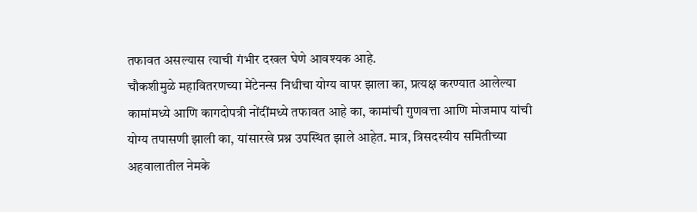तफावत असल्यास त्याची गंभीर दखल घेणे आवश्यक आहे.
चौकशीमुळे महावितरणच्या मेंटेनन्स निधीचा योग्य वापर झाला का, प्रत्यक्ष करण्यात आलेल्या कामांमध्ये आणि कागदोपत्री नोंदींमध्ये तफावत आहे का, कामांची गुणवत्ता आणि मोजमाप यांची योग्य तपासणी झाली का, यांसारखे प्रश्न उपस्थित झाले आहेत. मात्र, त्रिसदस्यीय समितीच्या अहवालातील नेमके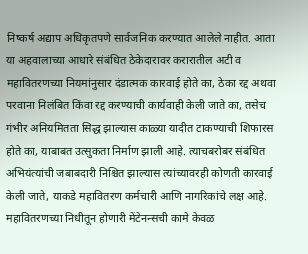निष्कर्ष अद्याप अधिकृतपणे सार्वजनिक करण्यात आलेले नाहीत. आता या अहवालाच्या आधारे संबंधित ठेकेदारावर करारातील अटी व महावितरणच्या नियमांनुसार दंडात्मक कारवाई होते का, ठेका रद्द अथवा परवाना निलंबित किंवा रद्द करण्याची कार्यवाही केली जाते का, तसेच गंभीर अनियमितता सिद्ध झाल्यास काळ्या यादीत टाकण्याची शिफारस होते का, याबाबत उत्सुकता निर्माण झाली आहे. त्याचबरोबर संबंधित अभियंत्यांची जबाबदारी निश्चित झाल्यास त्यांच्यावरही कोणती कारवाई केली जाते, याकडे महावितरण कर्मचारी आणि नागरिकांचे लक्ष आहे.
महावितरणच्या निधीतून होणारी मेंटेनन्सची कामे केवळ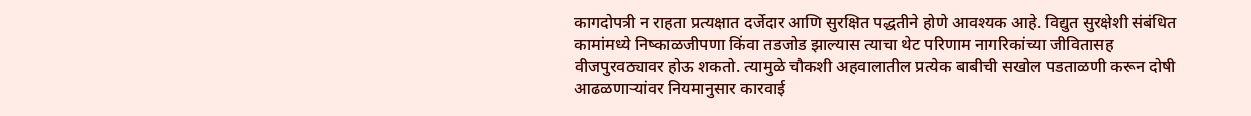कागदोपत्री न राहता प्रत्यक्षात दर्जेदार आणि सुरक्षित पद्धतीने होणे आवश्यक आहे. विद्युत सुरक्षेशी संबंधित कामांमध्ये निष्काळजीपणा किंवा तडजोड झाल्यास त्याचा थेट परिणाम नागरिकांच्या जीवितासह वीजपुरवठ्यावर होऊ शकतो. त्यामुळे चौकशी अहवालातील प्रत्येक बाबीची सखोल पडताळणी करून दोषी आढळणाऱ्यांवर नियमानुसार कारवाई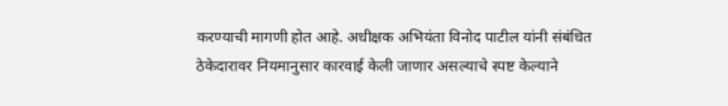करण्याची मागणी होत आहे. अधीक्षक अभियंता विनोद पाटील यांनी संबंधित ठेकेदारावर नियमानुसार कारवाई केली जाणार असल्याचे स्पष्ट केल्याने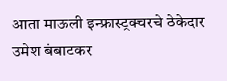आता माऊली इन्फ्रास्ट्रक्चरचे ठेकेदार उमेश बंबाटकर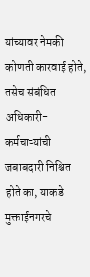यांच्यावर नेमकी कोणती कारवाई होते, तसेच संबंधित अधिकारी-कर्मचाऱ्यांची जबाबदारी निश्चित होते का, याकडे मुक्ताईनगरचे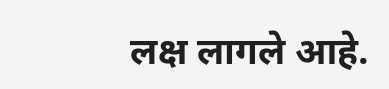लक्ष लागले आहे.